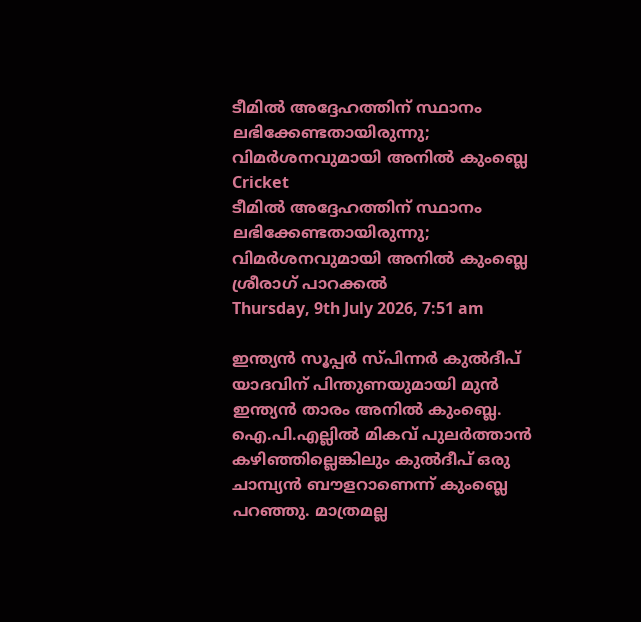ടീമില്‍ അദ്ദേഹത്തിന് സ്ഥാനം ലഭിക്കേണ്ടതായിരുന്നു; വിമര്‍ശനവുമായി അനില്‍ കുംബ്ലെ
Cricket
ടീമില്‍ അദ്ദേഹത്തിന് സ്ഥാനം ലഭിക്കേണ്ടതായിരുന്നു; വിമര്‍ശനവുമായി അനില്‍ കുംബ്ലെ
ശ്രീരാഗ് പാറക്കല്‍
Thursday, 9th July 2026, 7:51 am

ഇന്ത്യന്‍ സൂപ്പര്‍ സ്പിന്നര്‍ കുല്‍ദീപ് യാദവിന് പിന്തുണയുമായി മുന്‍ ഇന്ത്യന്‍ താരം അനില്‍ കുംബ്ലെ. ഐ.പി.എല്ലില്‍ മികവ് പുലര്‍ത്താന്‍ കഴിഞ്ഞില്ലെങ്കിലും കുല്‍ദീപ് ഒരു ചാമ്പ്യന്‍ ബൗളറാണെന്ന് കുംബ്ലെ പറഞ്ഞു. മാത്രമല്ല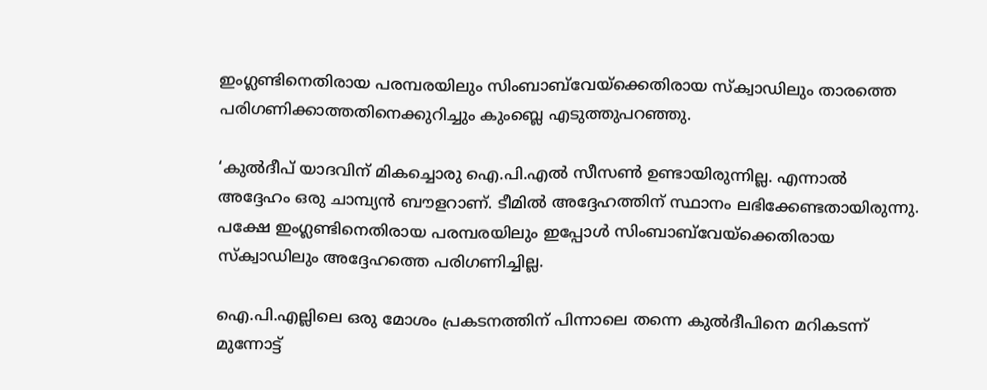ഇംഗ്ലണ്ടിനെതിരായ പരമ്പരയിലും സിംബാബ്‌വേയ്‌ക്കെതിരായ സ്‌ക്വാഡിലും താരത്തെ പരിഗണിക്കാത്തതിനെക്കുറിച്ചും കുംബ്ലെ എടുത്തുപറഞ്ഞു.

‘കുല്‍ദീപ് യാദവിന് മികച്ചൊരു ഐ.പി.എല്‍ സീസണ്‍ ഉണ്ടായിരുന്നില്ല. എന്നാല്‍ അദ്ദേഹം ഒരു ചാമ്പ്യന്‍ ബൗളറാണ്. ടീമില്‍ അദ്ദേഹത്തിന് സ്ഥാനം ലഭിക്കേണ്ടതായിരുന്നു. പക്ഷേ ഇംഗ്ലണ്ടിനെതിരായ പരമ്പരയിലും ഇപ്പോള്‍ സിംബാബ്‌വേയ്‌ക്കെതിരായ സ്‌ക്വാഡിലും അദ്ദേഹത്തെ പരിഗണിച്ചില്ല.

ഐ.പി.എല്ലിലെ ഒരു മോശം പ്രകടനത്തിന് പിന്നാലെ തന്നെ കുല്‍ദീപിനെ മറികടന്ന് മുന്നോട്ട്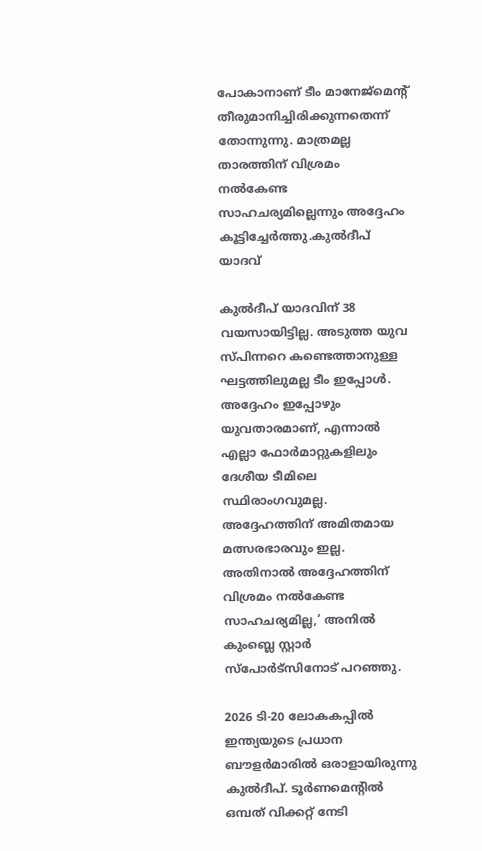പോകാനാണ് ടീം മാനേജ്‌മെന്റ് തീരുമാനിച്ചിരിക്കുന്നതെന്ന് തോന്നുന്നു. മാത്രമല്ല താരത്തിന് വിശ്രമം നല്‍കേണ്ട സാഹചര്യമില്ലെന്നും അദ്ദേഹം കൂട്ടിച്ചേര്‍ത്തു.കുല്‍ദീപ് യാദവ്

കുല്‍ദീപ് യാദവിന് 38 വയസായിട്ടില്ല. അടുത്ത യുവ സ്പിന്നറെ കണ്ടെത്താനുള്ള ഘട്ടത്തിലുമല്ല ടീം ഇപ്പോള്‍. അദ്ദേഹം ഇപ്പോഴും യുവതാരമാണ്, എന്നാല്‍ എല്ലാ ഫോര്‍മാറ്റുകളിലും ദേശീയ ടീമിലെ സ്ഥിരാംഗവുമല്ല. അദ്ദേഹത്തിന് അമിതമായ മത്സരഭാരവും ഇല്ല. അതിനാല്‍ അദ്ദേഹത്തിന് വിശ്രമം നല്‍കേണ്ട സാഹചര്യമില്ല,’ അനില്‍ കുംബ്ലെ സ്റ്റാര്‍ സ്പോര്‍ട്‌സിനോട് പറഞ്ഞു.

2026 ടി-20 ലോകകപ്പില്‍ ഇന്ത്യയുടെ പ്രധാന ബൗളര്‍മാരില്‍ ഒരാളായിരുന്നു കുല്‍ദീപ്. ടൂര്‍ണമെന്റില്‍ ഒമ്പത് വിക്കറ്റ് നേടി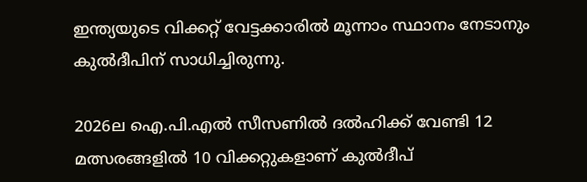ഇന്ത്യയുടെ വിക്കറ്റ് വേട്ടക്കാരില്‍ മൂന്നാം സ്ഥാനം നേടാനും കുല്‍ദീപിന് സാധിച്ചിരുന്നു.

2026ല ഐ.പി.എല്‍ സീസണില്‍ ദല്‍ഹിക്ക് വേണ്ടി 12 മത്സരങ്ങളില്‍ 10 വിക്കറ്റുകളാണ് കുല്‍ദീപ്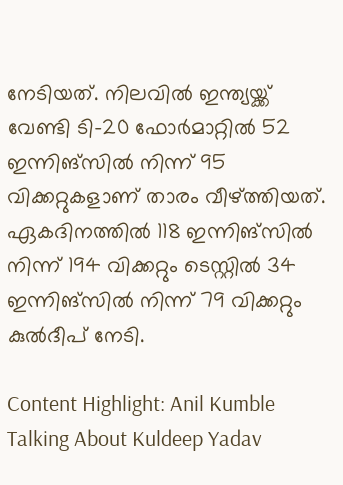നേടിയത്. നിലവില്‍ ഇന്ത്യയ്ക്ക് വേണ്ടി ടി-20 ഫോര്‍മാറ്റില്‍ 52 ഇന്നിങ്‌സില്‍ നിന്ന് 95 വിക്കറ്റുകളാണ് താരം വീഴ്ത്തിയത്. ഏകദിനത്തില്‍ 118 ഇന്നിങ്‌സില്‍ നിന്ന് 194 വിക്കറ്റും ടെസ്റ്റില്‍ 34 ഇന്നിങ്‌സില്‍ നിന്ന് 79 വിക്കറ്റും കുല്‍ദീപ് നേടി.

Content Highlight: Anil Kumble Talking About Kuldeep Yadav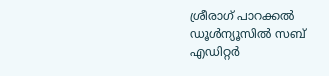ശ്രീരാഗ് പാറക്കല്‍
ഡൂള്‍ന്യൂസില്‍ സബ് എഡിറ്റര്‍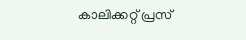കാലിക്കറ്റ് പ്രസ്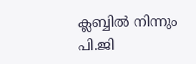ക്ലബ്ബില്‍ നിന്നും പി.ജി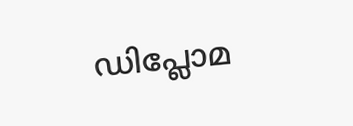ഡിപ്ലോമ